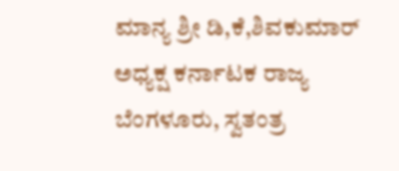ಮಾನ್ಯ ಶ್ರೀ ಡಿ,ಕೆ,ಶಿವಕುಮಾರ್ ಅಧ್ಯಕ್ಷ ಕರ್ನಾಟಕ ರಾಜ್ಯ ಬೆಂಗಳೂರು, ಸ್ವತಂತ್ರ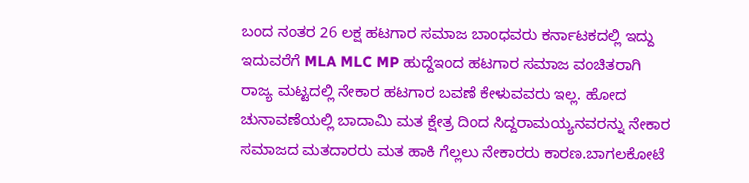ಬಂದ ನಂತರ 26 ಲಕ್ಷ ಹಟಗಾರ ಸಮಾಜ ಬಾಂಧವರು ಕರ್ನಾಟಕದಲ್ಲಿ ಇದ್ದು ಇದುವರೆಗೆ MLA MLC MP ಹುದ್ದೆಇಂದ ಹಟಗಾರ ಸಮಾಜ ವಂಚಿತರಾಗಿ ರಾಜ್ಯ ಮಟ್ಟದಲ್ಲಿ ನೇಕಾರ ಹಟಗಾರ ಬವಣೆ ಕೇಳುವವರು ಇಲ್ಲ. ಹೋದ ಚುನಾವಣೆಯಲ್ಲಿ ಬಾದಾಮಿ ಮತ ಕ್ಷೇತ್ರ ದಿಂದ ಸಿದ್ದರಾಮಯ್ಯನವರನ್ನು ನೇಕಾರ ಸಮಾಜದ ಮತದಾರರು ಮತ ಹಾಕಿ ಗೆಲ್ಲಲು ನೇಕಾರರು ಕಾರಣ.ಬಾಗಲಕೋಟೆ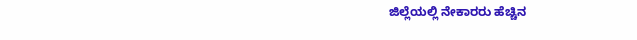ಜಿಲ್ಲೆಯಲ್ಲಿ ನೇಕಾರರು ಹೆಚ್ಚಿನ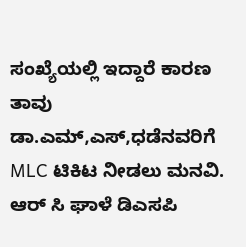ಸಂಖ್ಯೆಯಲ್ಲಿ ಇದ್ದಾರೆ ಕಾರಣ ತಾವು ಡಾ.ಎಮ್,ಎಸ್,ಧಡೆನವರಿಗೆ MLC ಟಿಕಿಟ ನೀಡಲು ಮನವಿ.
ಆರ್ ಸಿ ಘಾಳೆ ಡಿಎಸಪಿ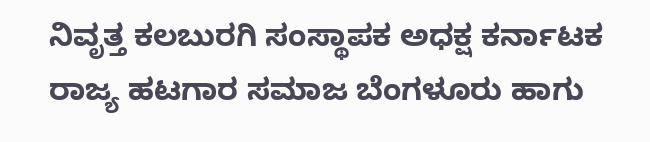ನಿವೃತ್ತ ಕಲಬುರಗಿ ಸಂಸ್ಥಾಪಕ ಅಧಕ್ಷ ಕರ್ನಾಟಕ ರಾಜ್ಯ ಹಟಗಾರ ಸಮಾಜ ಬೆಂಗಳೂರು ಹಾಗು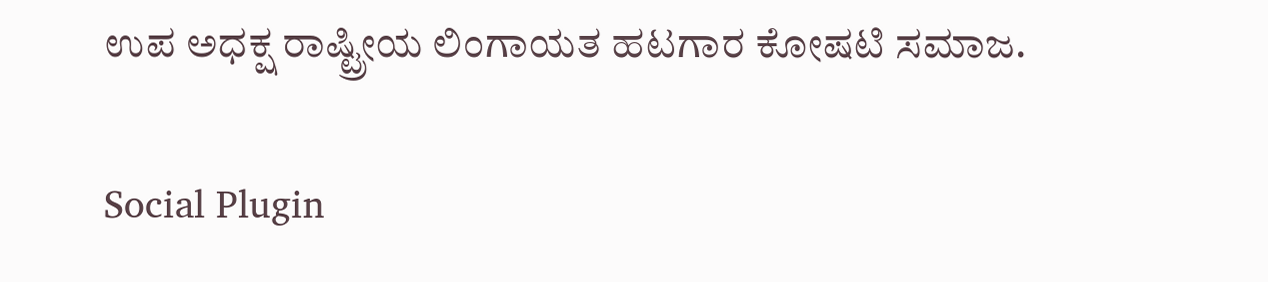ಉಪ ಅಧಕ್ಷ ರಾಷ್ಟ್ರೀಯ ಲಿಂಗಾಯತ ಹಟಗಾರ ಕೋಷಟಿ ಸಮಾಜ.

Social Plugin